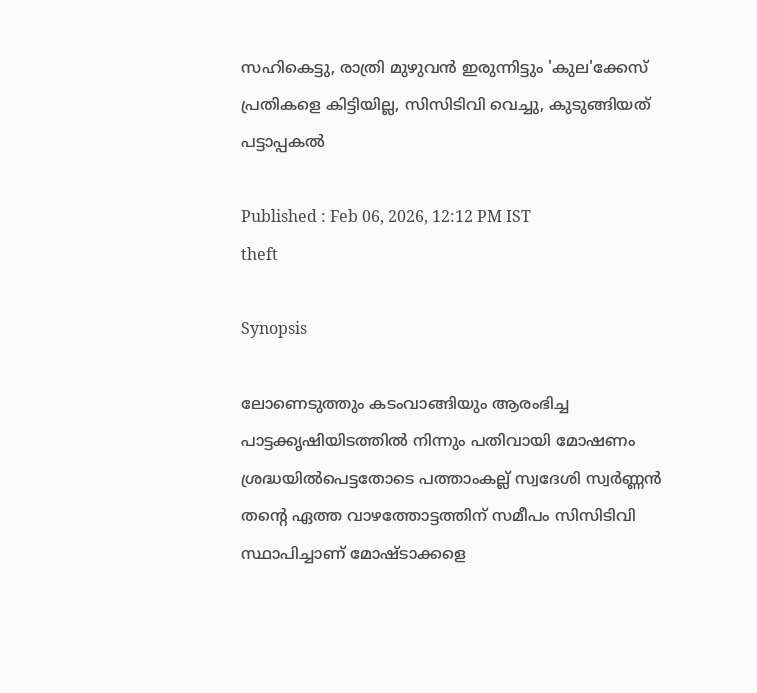സഹികെട്ടു, രാത്രി മുഴുവൻ ഇരുന്നിട്ടും 'കുല'ക്കേസ് പ്രതികളെ കിട്ടിയില്ല, സിസിടിവി വെച്ചു, കുടുങ്ങിയത് പട്ടാപ്പകൽ

Published : Feb 06, 2026, 12:12 PM IST
theft

Synopsis

ലോണെടുത്തും കടംവാങ്ങിയും ആരംഭിച്ച പാട്ടക്കൃഷിയിടത്തിൽ നിന്നും പതിവായി മോഷണം ശ്രദ്ധയിൽപെട്ടതോടെ പത്താംകല്ല് സ്വദേശി സ്വർണ്ണൻ തന്‍റെ ഏത്ത വാഴത്തോട്ടത്തിന് സമീപം സിസിടിവി സ്ഥാപിച്ചാണ് മോഷ്ടാക്കളെ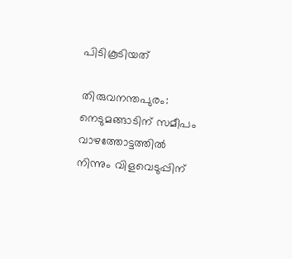പിടികൂടിയത്

തിരുവനന്തപുരം: നെടുമങ്ങാടിന് സമീപം വാഴത്തോട്ടത്തിൽ നിന്നും വിളവെടുപ്പിന്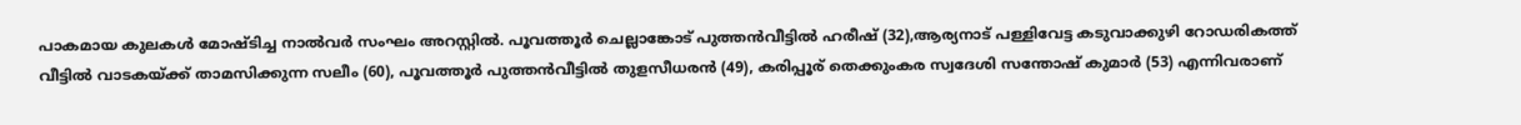പാകമായ കുലകൾ മോഷ്ടിച്ച നാൽവർ സംഘം അറസ്റ്റിൽ. പൂവത്തൂർ ചെല്ലാങ്കോട് പുത്തൻവീട്ടിൽ ഹരീഷ് (32),ആര്യനാട് പള്ളിവേട്ട കടുവാക്കുഴി റോഡരികത്ത് വീട്ടിൽ വാടകയ്ക്ക് താമസിക്കുന്ന സലീം (60), പൂവത്തൂർ പുത്തൻവീട്ടിൽ തുളസീധരൻ (49), കരിപ്പൂര് തെക്കുംകര സ്വദേശി സന്തോഷ് കുമാർ (53) എന്നിവരാണ്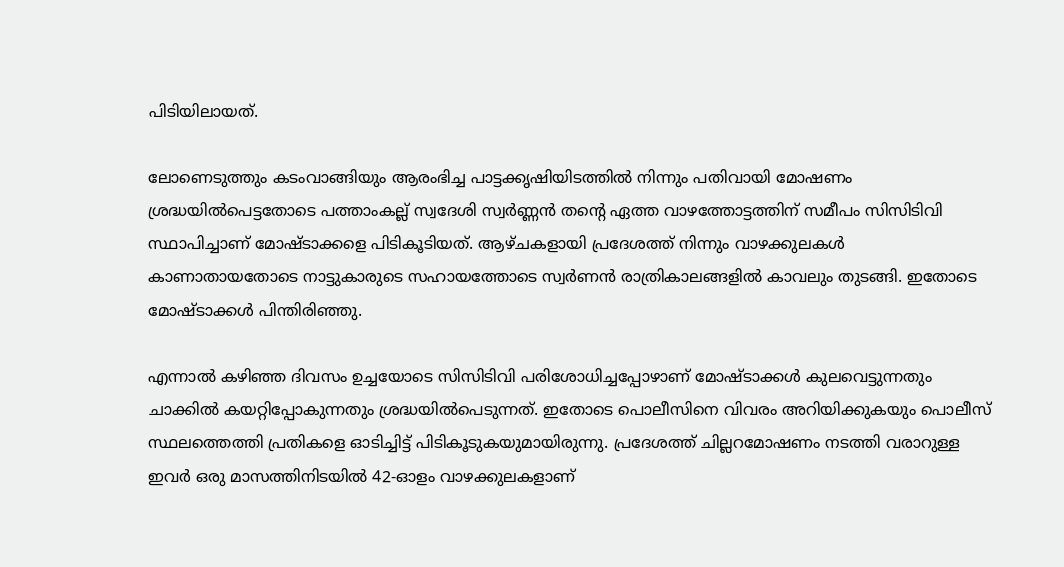പിടിയിലായത്.

ലോണെടുത്തും കടംവാങ്ങിയും ആരംഭിച്ച പാട്ടക്കൃഷിയിടത്തിൽ നിന്നും പതിവായി മോഷണം ശ്രദ്ധയിൽപെട്ടതോടെ പത്താംകല്ല് സ്വദേശി സ്വർണ്ണൻ തന്‍റെ ഏത്ത വാഴത്തോട്ടത്തിന് സമീപം സിസിടിവി സ്ഥാപിച്ചാണ് മോഷ്ടാക്കളെ പിടികൂടിയത്. ആഴ്ചകളായി പ്രദേശത്ത് നിന്നും വാഴക്കുലകൾ കാണാതായതോടെ നാട്ടുകാരുടെ സഹായത്തോടെ സ്വർണൻ രാത്രികാലങ്ങളിൽ കാവലും തുടങ്ങി. ഇതോടെ മോഷ്ടാക്കൾ പിന്തിരിഞ്ഞു.

എന്നാൽ കഴിഞ്ഞ ദിവസം ഉച്ചയോടെ സിസിടിവി പരിശോധിച്ചപ്പോഴാണ് മോഷ്ടാക്കൾ കുലവെട്ടുന്നതും ചാക്കിൽ കയറ്റിപ്പോകുന്നതും ശ്രദ്ധയിൽപെടുന്നത്. ഇതോടെ പൊലീസിനെ വിവരം അറിയിക്കുകയും പൊലീസ് സ്ഥലത്തെത്തി പ്രതികളെ ഓടിച്ചിട്ട് പിടികൂടുകയുമായിരുന്നു. പ്രദേശത്ത് ചില്ലറമോഷണം നടത്തി വരാറുള്ള ഇവർ ഒരു മാസത്തിനിടയിൽ 42-ഓളം വാഴക്കുലകളാണ്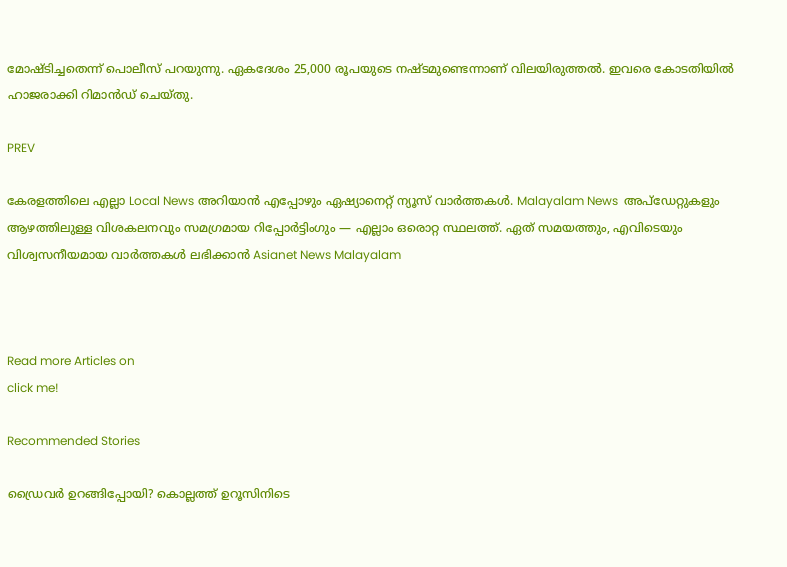മോഷ്ടിച്ചതെന്ന് പൊലീസ് പറയുന്നു. ഏകദേശം 25,000 രൂപയുടെ നഷ്ടമുണ്ടെന്നാണ് വിലയിരുത്തൽ. ഇവരെ കോടതിയിൽ ഹാജരാക്കി റിമാൻഡ് ചെയ്തു.

PREV

കേരളത്തിലെ എല്ലാ Local News അറിയാൻ എപ്പോഴും ഏഷ്യാനെറ്റ് ന്യൂസ് വാർത്തകൾ. Malayalam News  അപ്‌ഡേറ്റുകളും ആഴത്തിലുള്ള വിശകലനവും സമഗ്രമായ റിപ്പോർട്ടിംഗും — എല്ലാം ഒരൊറ്റ സ്ഥലത്ത്. ഏത് സമയത്തും, എവിടെയും വിശ്വസനീയമായ വാർത്തകൾ ലഭിക്കാൻ Asianet News Malayalam



Read more Articles on
click me!

Recommended Stories

ഡ്രൈവർ ഉറങ്ങിപ്പോയി? കൊല്ലത്ത് ഉറൂസിനിടെ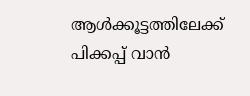ആൾക്കൂട്ടത്തിലേക്ക് പിക്കപ്പ് വാൻ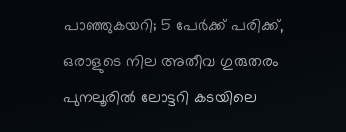പാഞ്ഞുകയറി; 5 പേർക്ക് പരിക്ക്, ഒരാളുടെ നില അതീവ ഗുരുതരം
പുനലൂരിൽ ലോട്ടറി കടയിലെ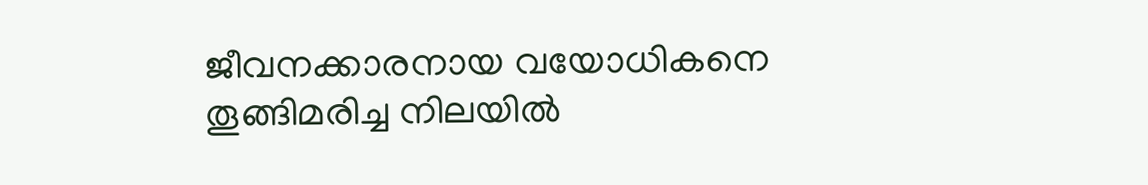ജീവനക്കാരനായ വയോധികനെ തൂങ്ങിമരിച്ച നിലയിൽ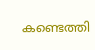കണ്ടെത്തി